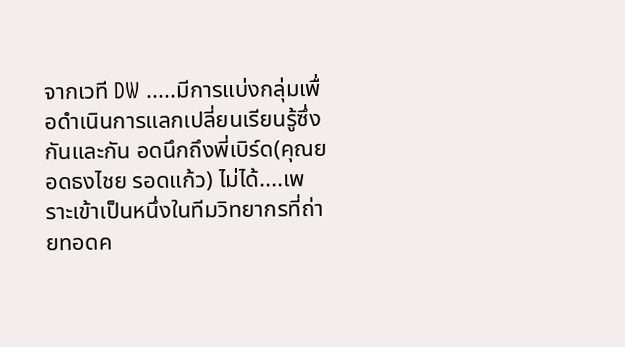จากเวที DW .....มีการแบ่งกลุ่มเพื่อดำเนินการแลกเปลี่ยนเรียนรู้ซึ่งกันและกัน อดนึกถึงพี่เบิร์ด(คุณยอดธงไชย รอดแก้ว) ไม่ได้....เพราะเข้าเป็นหนึ่งในทีมวิทยากรที่ถ่ายทอดค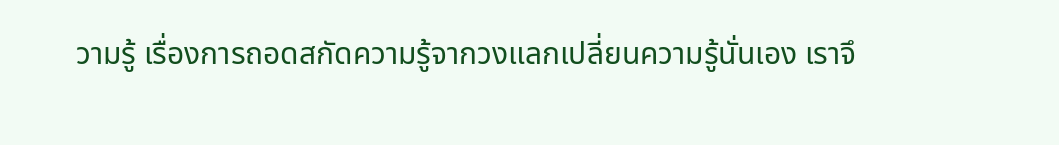วามรู้ เรื่องการถอดสกัดความรู้จากวงแลกเปลี่ยนความรู้นั่นเอง เราจึ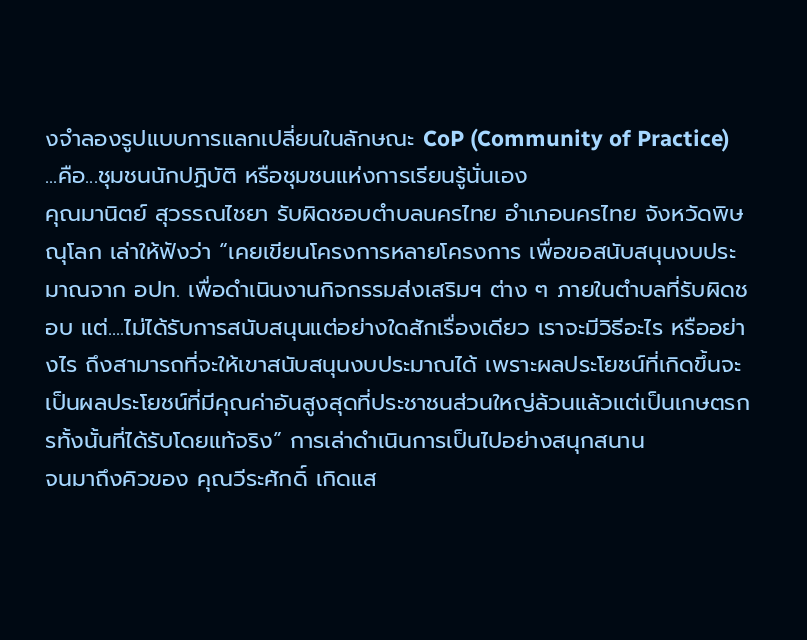งจำลองรูปแบบการแลกเปลี่ยนในลักษณะ CoP (Community of Practice) ...คือ...ชุมชนนักปฏิบัติ หรือชุมชนแห่งการเรียนรู้นั่นเอง
คุณมานิตย์ สุวรรณไชยา รับผิดชอบตำบลนครไทย อำเภอนครไทย จังหวัดพิษณุโลก เล่าให้ฟังว่า “เคยเขียนโครงการหลายโครงการ เพื่อขอสนับสนุนงบประมาณจาก อปท. เพื่อดำเนินงานกิจกรรมส่งเสริมฯ ต่าง ๆ ภายในตำบลที่รับผิดชอบ แต่....ไม่ได้รับการสนับสนุนแต่อย่างใดสักเรื่องเดียว เราจะมีวิธีอะไร หรืออย่างไร ถึงสามารถที่จะให้เขาสนับสนุนงบประมาณได้ เพราะผลประโยชน์ที่เกิดขึ้นจะเป็นผลประโยชน์ที่มีคุณค่าอันสูงสุดที่ประชาชนส่วนใหญ่ล้วนแล้วแต่เป็นเกษตรกรทั้งนั้นที่ได้รับโดยแท้จริง” การเล่าดำเนินการเป็นไปอย่างสนุกสนาน
จนมาถึงคิวของ คุณวีระศักดิ์ เกิดแส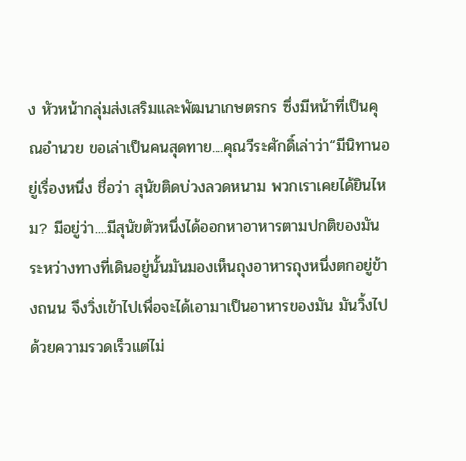ง หัวหน้ากลุ่มส่งเสริมและพัฒนาเกษตรกร ซึ่งมีหน้าที่เป็นคุณอำนวย ขอเล่าเป็นคนสุดทาย....คุณวีระศักดิ์เล่าว่า“มีนิทานอยู่เรื่องหนึ่ง ชื่อว่า สุนัขติดบ่วงลวดหนาม พวกเราเคยได้ยินไหม? มีอยู่ว่า....มีสุนัขตัวหนึ่งได้ออกหาอาหารตามปกติของมัน ระหว่างทางที่เดินอยู่นั้นมันมองเห็นถุงอาหารถุงหนึ่งตกอยู่ข้างถนน จึงวิ่งเข้าไปเพื่อจะได้เอามาเป็นอาหารของมัน มันวิ้งไปด้วยความรวดเร็วแต่ไม่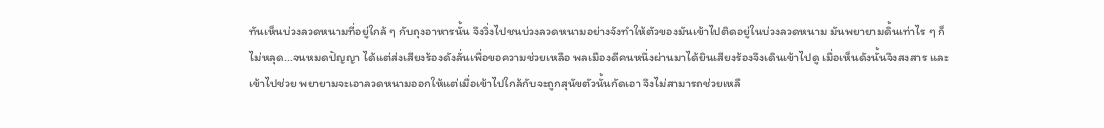ทันเห็นบ่วงลวดหนามที่อยู่ใกล้ ๆ กับถุงอาหารนั้น จึงวิ่งไปชนบ่วงลวดหนามอย่างจังทำให้ตัวของมันเข้าไปติดอยู่ในบ่วงลวดหนาม มันพยายามดิ้นเท่าไร ๆ ก็ไม่หลุด...จนหมดปัญญา ได้แต่ส่งเสียงร้องดังลั่นเพื่อขอความช่วยเหลือ พลเมืองดีคนหนึ่งผ่านมาได้ยินเสียงร้องจึงเดินเข้าไปดู เมื่อเห็นดังนั้นจึงสงสาร และเข้าไปช่วย พยายามจะเอาลวดหนามออกให้แต่เมื่อเข้าไปใกล้กับจะถูกสุนัขตัวนั้นกัดเอา จึงไม่สามารถช่วยเหลื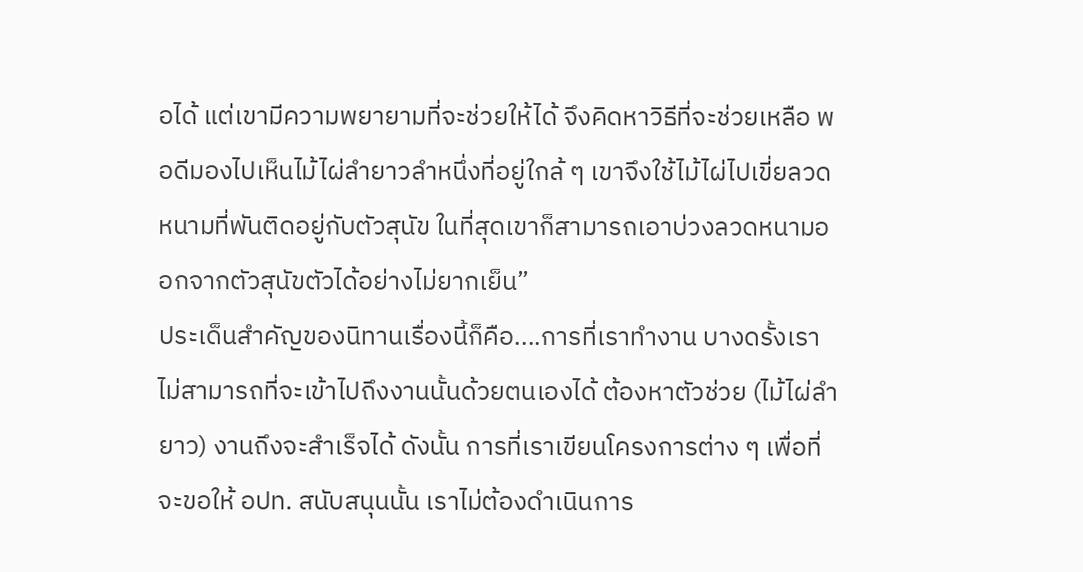อได้ แต่เขามีความพยายามที่จะช่วยให้ได้ จึงคิดหาวิธีที่จะช่วยเหลือ พอดีมองไปเห็นไม้ไผ่ลำยาวลำหนึ่งที่อยู่ใกล้ ๆ เขาจึงใช้ไม้ไผ่ไปเขี่ยลวดหนามที่พันติดอยู่กับตัวสุนัข ในที่สุดเขาก็สามารถเอาบ่วงลวดหนามออกจากตัวสุนัขตัวได้อย่างไม่ยากเย็น”
ประเด็นสำคัญของนิทานเรื่องนี้ก็คือ....การที่เราทำงาน บางดรั้งเราไม่สามารถที่จะเข้าไปถึงงานนั้นด้วยตนเองได้ ต้องหาตัวช่วย (ไม้ไผ่ลำยาว) งานถึงจะสำเร็จได้ ดังนั้น การที่เราเขียนโครงการต่าง ๆ เพื่อที่จะขอให้ อปท. สนับสนุนนั้น เราไม่ต้องดำเนินการ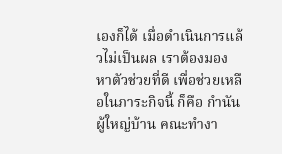เองก็ได้ เมื่อดำเนินการแล้วไม่เป็นผล เราต้องมองหาตัวช่วยที่ดี เพื่อช่วยเหลือในภาระกิจนี้ ก็คือ กำนัน ผู้ใหญ่บ้าน คณะทำงา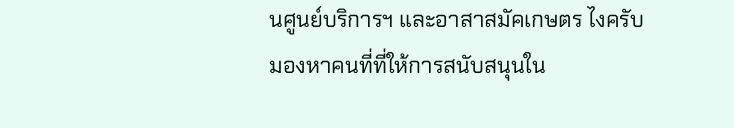นศูนย์บริการฯ และอาสาสมัคเกษตร ไงครับ มองหาคนที่ที่ให้การสนับสนุนใน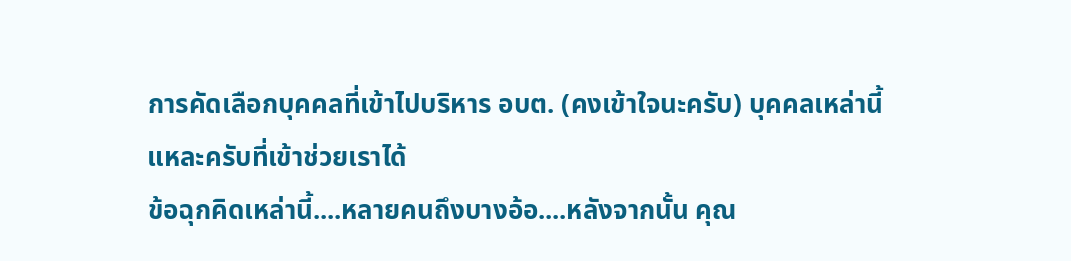การคัดเลือกบุคคลที่เข้าไปบริหาร อบต. (คงเข้าใจนะครับ) บุคคลเหล่านี้แหละครับที่เข้าช่วยเราได้
ข้อฉุกคิดเหล่านี้....หลายคนถึงบางอ้อ....หลังจากนั้น คุณ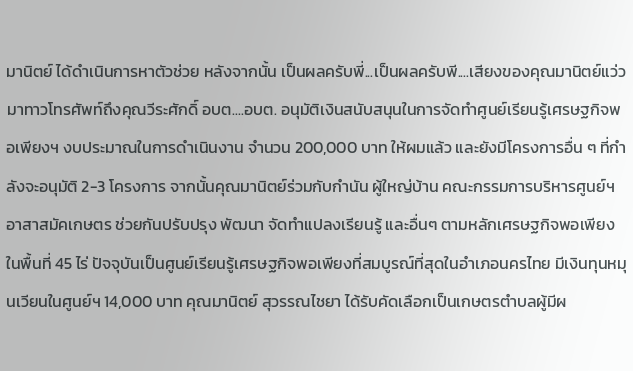มานิตย์ ได้ดำเนินการหาตัวช่วย หลังจากนั้น เป็นผลครับพี่...เป็นผลครับพี....เสียงของคุณมานิตย์แว่วมาทาวโทรศัพท์ถึงคุณวีระศักดิ์ อบต....อบต. อนุมัติเงินสนับสนุนในการจัดทำศูนย์เรียนรู้เศรษฐกิจพอเพียงฯ งบประมาณในการดำเนินงาน จำนวน 200,000 บาท ให้ผมแล้ว และยังมีโครงการอื่น ๆ ที่กำลังจะอนุมัติ 2-3 โครงการ จากนั้นคุณมานิตย์ร่วมกับกำนัน ผู้ใหญ่บ้าน คณะกรรมการบริหารศูนย์ฯ อาสาสมัคเกษตร ช่วยกันปรับปรุง พัฒนา จัดทำแปลงเรียนรู้ และอื่นๆ ตามหลักเศรษฐกิจพอเพียง ในพื้นที่ 45 ไร่ ปัจจุบันเป็นศูนย์เรียนรู้เศรษฐกิจพอเพียงที่สมบูรณ์ที่สุดในอำเภอนครไทย มีเงินทุนหมุนเวียนในศูนย์ฯ 14,000 บาท คุณมานิตย์ สุวรรณไชยา ได้รับคัดเลือกเป็นเกษตรตำบลผู้มีผ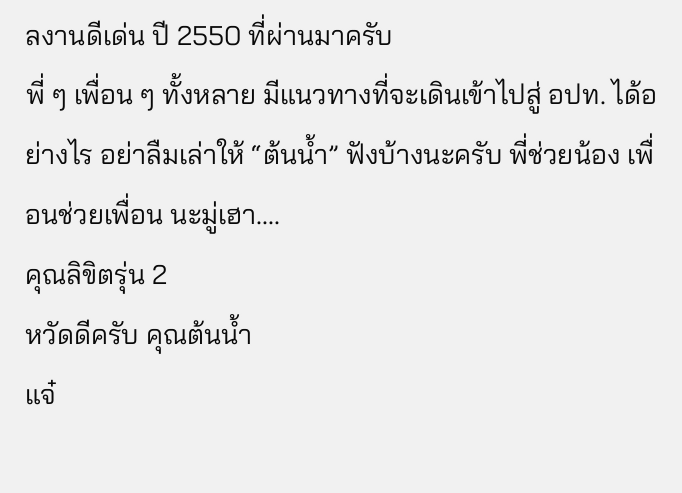ลงานดีเด่น ปี 2550 ที่ผ่านมาครับ
พี่ ๆ เพื่อน ๆ ทั้งหลาย มีแนวทางที่จะเดินเข้าไปสู่ อปท. ได้อย่างไร อย่าลืมเล่าให้ “ต้นน้ำ” ฟังบ้างนะครับ พี่ช่วยน้อง เพื่อนช่วยเพื่อน นะมู่เฮา....
คุณลิขิตรุ่น 2
หวัดดีครับ คุณต้นน้ำ
แจ๋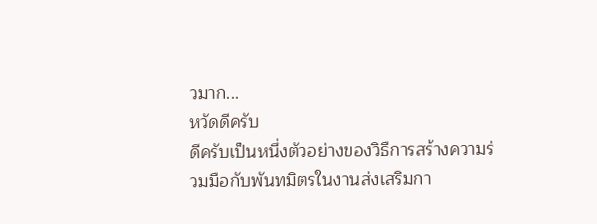วมาก...
หวัดดีครับ
ดีครับเป็นหนึ่งตัวอย่างของวิธืการสร้างความร่วมมือกับพันทมิตรในงานส่งเสริมกา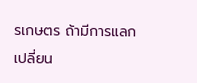รเกษตร ถ้ามีการแลกเปลี่ยน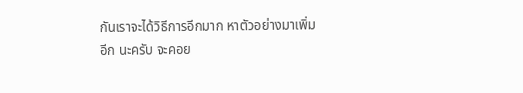กันเราจะได้วิธีการอีกมาก หาตัวอย่างมาเพิ่มอีก นะครับ จะคอย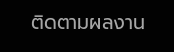ติดตามผลงาน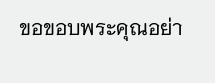ขอขอบพระคุณอย่า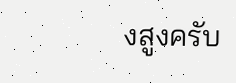งสูงครับ